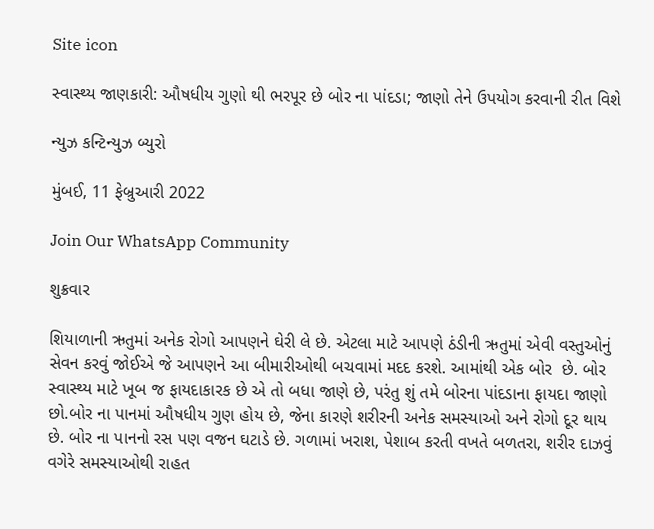Site icon

સ્વાસ્થ્ય જાણકારી: ઔષધીય ગુણો થી ભરપૂર છે બોર ના પાંદડા; જાણો તેને ઉપયોગ કરવાની રીત વિશે

ન્યુઝ કન્ટિન્યુઝ બ્યુરો

મુંબઈ, 11 ફેબ્રુઆરી 2022

Join Our WhatsApp Community

શુક્રવાર

શિયાળાની ઋતુમાં અનેક રોગો આપણને ઘેરી લે છે. એટલા માટે આપણે ઠંડીની ઋતુમાં એવી વસ્તુઓનું સેવન કરવું જોઈએ જે આપણને આ બીમારીઓથી બચવામાં મદદ કરશે. આમાંથી એક બોર  છે. બોર સ્વાસ્થ્ય માટે ખૂબ જ ફાયદાકારક છે એ તો બધા જાણે છે, પરંતુ શું તમે બોરના પાંદડાના ફાયદા જાણો છો.બોર ના પાનમાં ઔષધીય ગુણ હોય છે, જેના કારણે શરીરની અનેક સમસ્યાઓ અને રોગો દૂર થાય છે. બોર ના પાનનો રસ પણ વજન ઘટાડે છે. ગળામાં ખરાશ, પેશાબ કરતી વખતે બળતરા, શરીર દાઝવું વગેરે સમસ્યાઓથી રાહત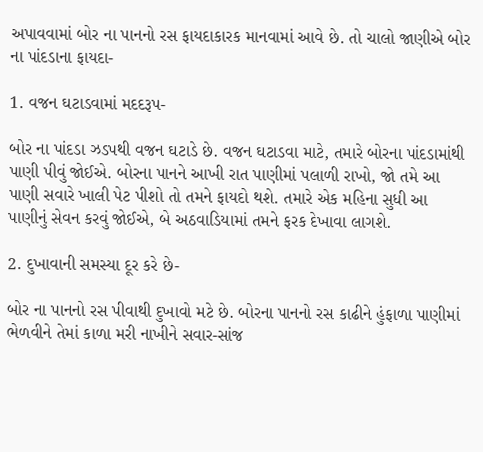અપાવવામાં બોર ના પાનનો રસ ફાયદાકારક માનવામાં આવે છે. તો ચાલો જાણીએ બોર ના પાંદડાના ફાયદા-

1. વજન ઘટાડવામાં મદદરૂપ-

બોર ના પાંદડા ઝડપથી વજન ઘટાડે છે. વજન ઘટાડવા માટે, તમારે બોરના પાંદડામાંથી પાણી પીવું જોઈએ. બોરના પાનને આખી રાત પાણીમાં પલાળી રાખો, જો તમે આ પાણી સવારે ખાલી પેટ પીશો તો તમને ફાયદો થશે. તમારે એક મહિના સુધી આ પાણીનું સેવન કરવું જોઈએ, બે અઠવાડિયામાં તમને ફરક દેખાવા લાગશે.

2. દુખાવાની સમસ્યા દૂર કરે છે-

બોર ના પાનનો રસ પીવાથી દુખાવો મટે છે. બોરના પાનનો રસ કાઢીને હુંફાળા પાણીમાં ભેળવીને તેમાં કાળા મરી નાખીને સવાર-સાંજ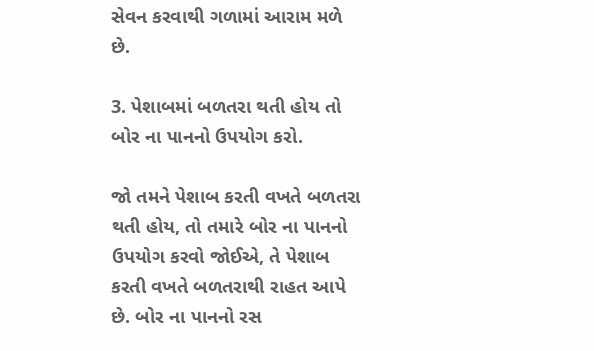સેવન કરવાથી ગળામાં આરામ મળે છે.

3. પેશાબમાં બળતરા થતી હોય તો બોર ના પાનનો ઉપયોગ કરો.

જો તમને પેશાબ કરતી વખતે બળતરા થતી હોય, તો તમારે બોર ના પાનનો ઉપયોગ કરવો જોઈએ, તે પેશાબ કરતી વખતે બળતરાથી રાહત આપે છે. બોર ના પાનનો રસ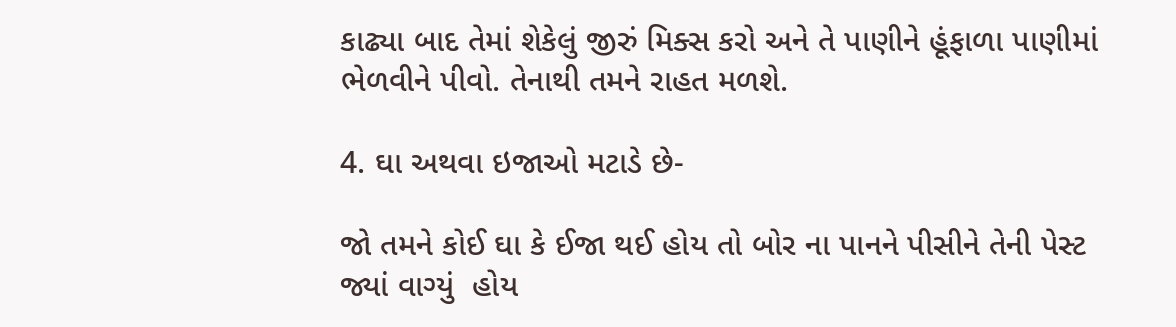કાઢ્યા બાદ તેમાં શેકેલું જીરું મિક્સ કરો અને તે પાણીને હૂંફાળા પાણીમાં ભેળવીને પીવો. તેનાથી તમને રાહત મળશે.

4. ઘા અથવા ઇજાઓ મટાડે છે-

જો તમને કોઈ ઘા કે ઈજા થઈ હોય તો બોર ના પાનને પીસીને તેની પેસ્ટ જ્યાં વાગ્યું  હોય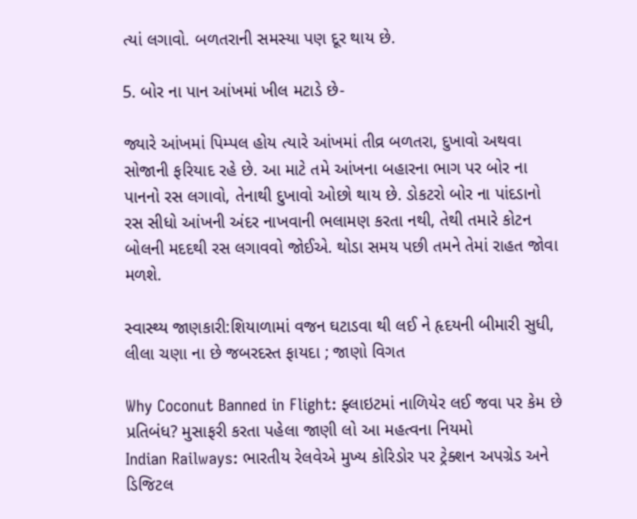ત્યાં લગાવો. બળતરાની સમસ્યા પણ દૂર થાય છે.

5. બોર ના પાન આંખમાં ખીલ મટાડે છે-

જ્યારે આંખમાં પિમ્પલ હોય ત્યારે આંખમાં તીવ્ર બળતરા, દુખાવો અથવા સોજાની ફરિયાદ રહે છે. આ માટે તમે આંખના બહારના ભાગ પર બોર ના પાનનો રસ લગાવો, તેનાથી દુખાવો ઓછો થાય છે. ડોકટરો બોર ના પાંદડાનો રસ સીધો આંખની અંદર નાખવાની ભલામણ કરતા નથી, તેથી તમારે કોટન બોલની મદદથી રસ લગાવવો જોઈએ. થોડા સમય પછી તમને તેમાં રાહત જોવા મળશે.

સ્વાસ્થ્ય જાણકારી:શિયાળામાં વજન ઘટાડવા થી લઈ ને હૃદયની બીમારી સુધી, લીલા ચણા ના છે જબરદસ્ત ફાયદા ; જાણો વિગત

Why Coconut Banned in Flight: ફ્લાઇટમાં નાળિયેર લઈ જવા પર કેમ છે પ્રતિબંધ? મુસાફરી કરતા પહેલા જાણી લો આ મહત્વના નિયમો
Indian Railways: ભારતીય રેલવેએ મુખ્ય કોરિડોર પર ટ્રેક્શન અપગ્રેડ અને ડિજિટલ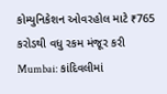કોમ્યુનિકેશન ઓવરહોલ માટે ₹765 કરોડથી વધુ રકમ મંજૂર કરી
Mumbai: કાંદિવલીમાં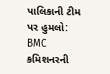પાલિકાની ટીમ પર હુમલો: BMC કમિશનરની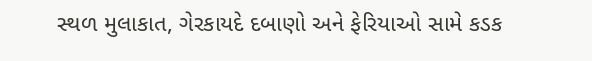સ્થળ મુલાકાત, ગેરકાયદે દબાણો અને ફેરિયાઓ સામે કડક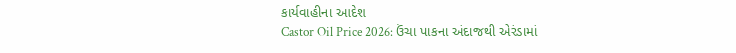કાર્યવાહીના આદેશ
Castor Oil Price 2026: ઉંચા પાકના અંદાજથી એરંડામાં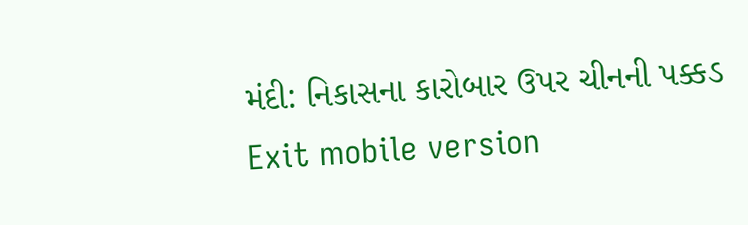મંદી: નિકાસના કારોબાર ઉપર ચીનની પક્કડ
Exit mobile version